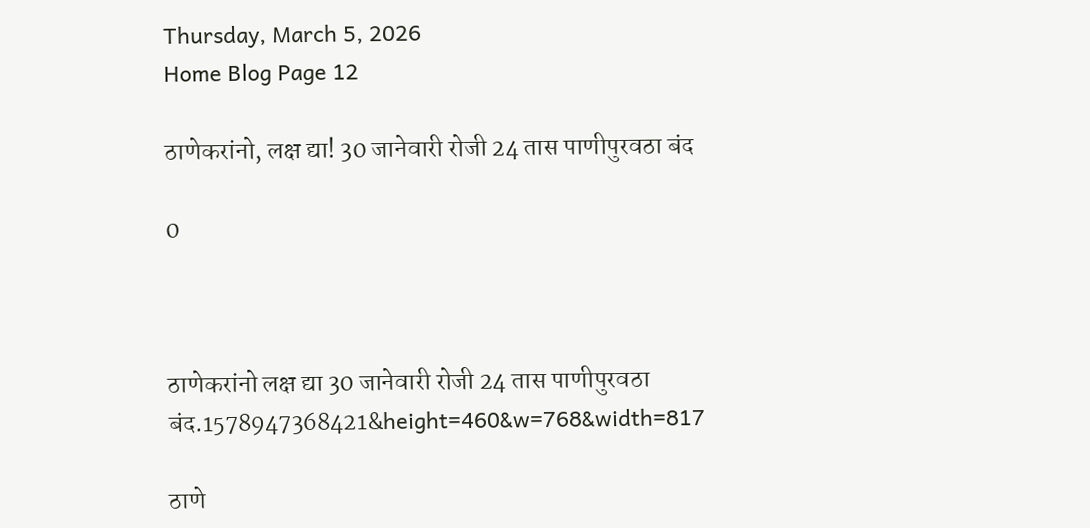Thursday, March 5, 2026
Home Blog Page 12

ठाणेकरांनो, लक्ष द्या! 30 जानेवारी रोजी 24 तास पाणीपुरवठा बंद

0



ठाणेकरांनो लक्ष द्या 30 जानेवारी रोजी 24 तास पाणीपुरवठा बंद.1578947368421&height=460&w=768&width=817

ठाणे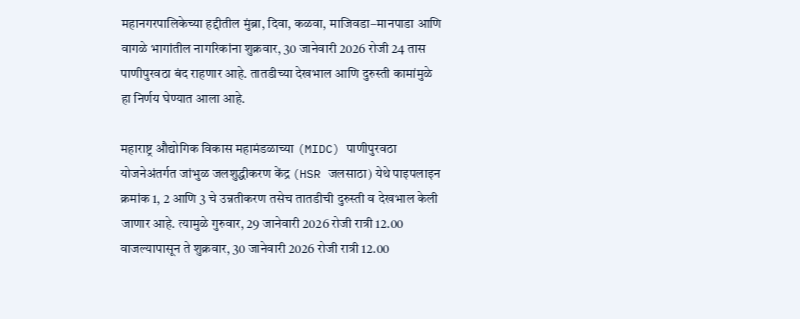महानगरपालिकेच्या हद्दीतील मुंब्रा, दिवा, कळवा, माजिवडा–मानपाडा आणि वागळे भागांतील नागरिकांना शुक्रवार, 30 जानेवारी 2026 रोजी 24 तास पाणीपुरवठा बंद राहणार आहे. तातडीच्या देखभाल आणि दुरुस्ती कामांमुळे हा निर्णय घेण्यात आला आहे.

महाराष्ट्र औद्योगिक विकास महामंडळाच्या (MIDC) पाणीपुरवठा योजनेअंतर्गत जांभुळ जलशुद्धीकरण केंद्र (HSR जलसाठा) येथे पाइपलाइन क्रमांक 1, 2 आणि 3 चे उन्नतीकरण तसेच तातडीची दुरुस्ती व देखभाल केली जाणार आहे. त्यामुळे गुरुवार, 29 जानेवारी 2026 रोजी रात्री 12.00 वाजल्यापासून ते शुक्रवार, 30 जानेवारी 2026 रोजी रात्री 12.00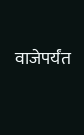वाजेपर्यंत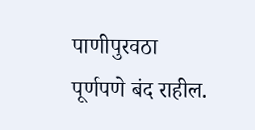पाणीपुरवठा पूर्णपणे बंद राहील.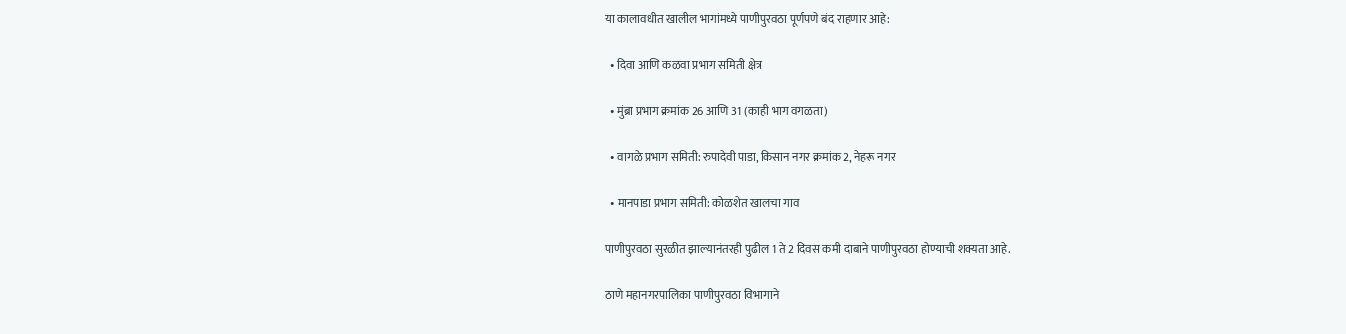या कालावधीत खालील भागांमध्ये पाणीपुरवठा पूर्णपणे बंद राहणार आहे:

  • दिवा आणि कळवा प्रभाग समिती क्षेत्र

  • मुंब्रा प्रभाग क्रमांक 26 आणि 31 (काही भाग वगळता)

  • वागळे प्रभाग समिती: रुपादेवी पाडा, किसान नगर क्रमांक 2, नेहरू नगर

  • मानपाडा प्रभाग समिती: कोळशेत खालचा गाव

पाणीपुरवठा सुरळीत झाल्यानंतरही पुढील 1 ते 2 दिवस कमी दाबाने पाणीपुरवठा होण्याची शक्यता आहे.

ठाणे महानगरपालिका पाणीपुरवठा विभागाने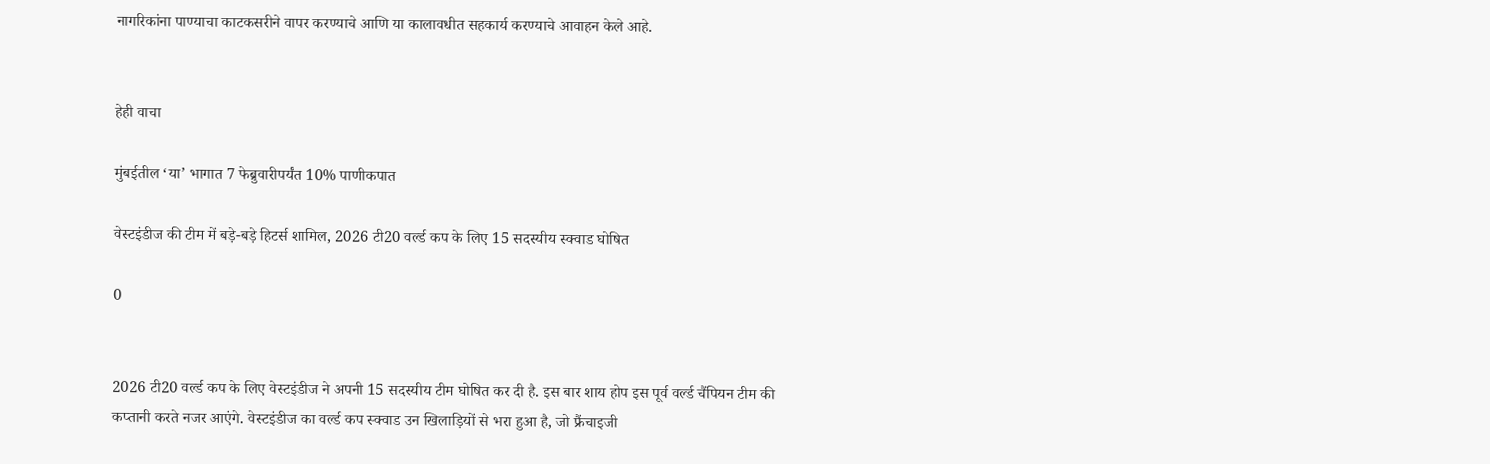नागरिकांना पाण्याचा काटकसरीने वापर करण्याचे आणि या कालावधीत सहकार्य करण्याचे आवाहन केले आहे.


हेही वाचा

मुंबईतील ‘या’ भागात 7 फेब्रुवारीपर्यंत 10% पाणीकपात

वेस्टइंडीज की टीम में बड़े-बड़े हिटर्स शामिल, 2026 टी20 वर्ल्ड कप के लिए 15 सदस्यीय स्क्वाड घोषित

0


2026 टी20 वर्ल्ड कप के लिए वेस्टइंडीज ने अपनी 15 सदस्यीय टीम घोषित कर दी है. इस बार शाय होप इस पूर्व वर्ल्ड चैंपियन टीम की कप्तानी करते नजर आएंगे. वेस्टइंडीज का वर्ल्ड कप स्क्वाड उन खिलाड़ियों से भरा हुआ है, जो फ्रैंचाइजी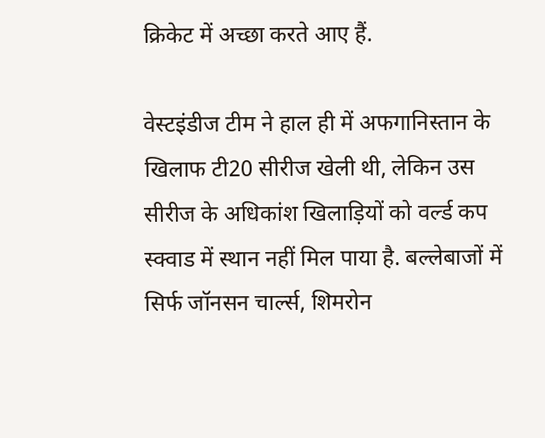क्रिकेट में अच्छा करते आए हैं.

वेस्टइंडीज टीम ने हाल ही में अफगानिस्तान के खिलाफ टी20 सीरीज खेली थी, लेकिन उस सीरीज के अधिकांश खिलाड़ियों को वर्ल्ड कप स्क्वाड में स्थान नहीं मिल पाया है. बल्लेबाजों में सिर्फ जॉनसन चार्ल्स, शिमरोन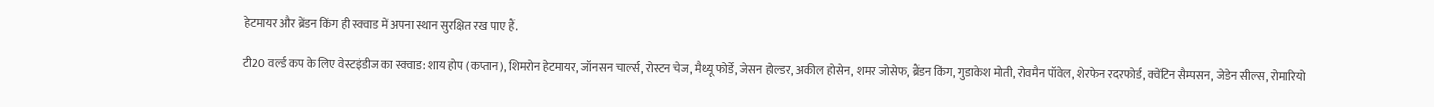हेटमायर और ब्रेंडन किंग ही स्क्वाड में अपना स्थान सुरक्षित रख पाए हैं.

टी20 वर्ल्ड कप के लिए वेस्टइंडीज का स्क्वाड: शाय होप (कप्तान), शिमरोन हेटमायर, जॉनसन चार्ल्स, रोस्टन चेज, मैथ्यू फोर्डे, जेसन होल्डर, अकील होसेन, शमर जोसेफ, ब्रैंडन किंग, गुडाकेश मोती, रोवमैन पॉवेल, शेरफेन रदरफोर्ड, क्वेंटिन सैम्पसन, जेडेन सील्स, रोमारियो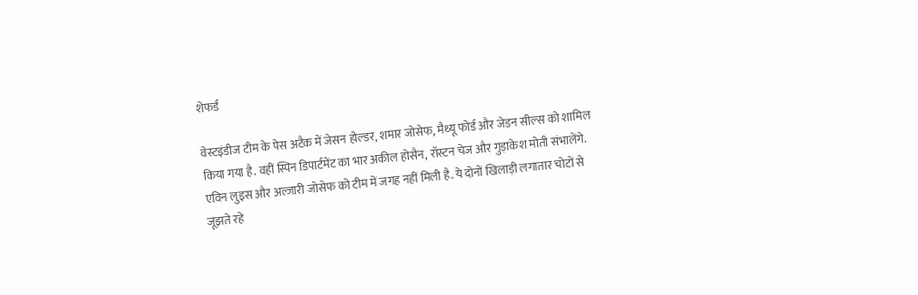शेफर्ड

वेस्टइंडीज टीम के पेस अटैक में जेसन होल्डर, शमार जोसेफ, मैथ्यू फोर्ड और जेडन सील्स को शामिल किया गया है. वहीं स्पिन डिपार्टमेंट का भार अकील होसैन, रॉस्टन चेज और गुड़ाकेश मोती संभालेंगे. एविन लुइस और अल्जारी जोसेफ को टीम में जगह नहीं मिली है. ये दोनों खिलाड़ी लगातार चोटों से जूझते रहे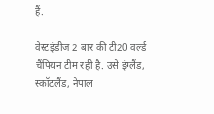हैं.

वेस्टइंडीज 2 बार की टी20 वर्ल्ड चैंपियन टीम रही है. उसे इंग्लैंड, स्कॉटलैंड, नेपाल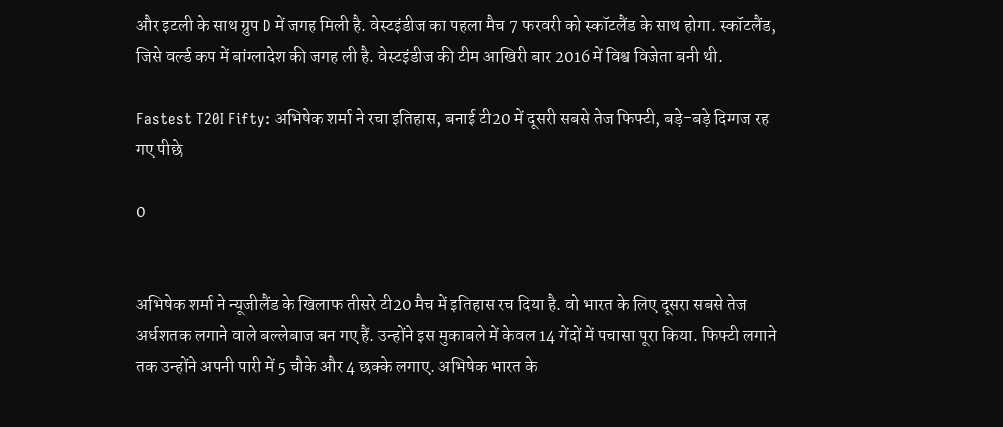और इटली के साथ ग्रुप D में जगह मिली है. वेस्टइंडीज का पहला मैच 7 फरवरी को स्कॉटलैंड के साथ होगा. स्कॉटलैंड, जिसे वर्ल्ड कप में बांग्लादेश की जगह ली है. वेस्टइंडीज की टीम आखिरी बार 2016 में विश्व विजेता बनी थी.

Fastest T20I Fifty: अभिषेक शर्मा ने रचा इतिहास, बनाई टी20 में दूसरी सबसे तेज फिफ्टी, बड़े-बड़े दिग्गज रह गए पीछे

0


अभिषेक शर्मा ने न्यूजीलैंड के खिलाफ तीसरे टी20 मैच में इतिहास रच दिया है. वो भारत के लिए दूसरा सबसे तेज अर्धशतक लगाने वाले बल्लेबाज बन गए हैं. उन्होंने इस मुकाबले में केवल 14 गेंदों में पचासा पूरा किया. फिफ्टी लगाने तक उन्होंने अपनी पारी में 5 चौके और 4 छक्के लगाए. अभिषेक भारत के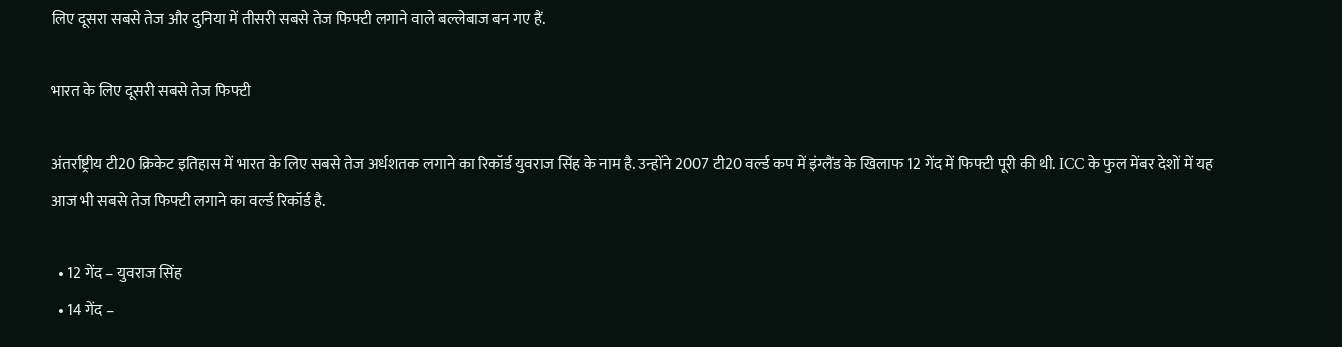लिए दूसरा सबसे तेज और दुनिया में तीसरी सबसे तेज फिफ्टी लगाने वाले बल्लेबाज बन गए हैं.

भारत के लिए दूसरी सबसे तेज फिफ्टी

अंतर्राष्ट्रीय टी20 क्रिकेट इतिहास में भारत के लिए सबसे तेज अर्धशतक लगाने का रिकॉर्ड युवराज सिंह के नाम है. उन्होंने 2007 टी20 वर्ल्ड कप में इंग्लैंड के खिलाफ 12 गेंद में फिफ्टी पूरी की थी. ICC के फुल मेंबर देशों में यह आज भी सबसे तेज फिफ्टी लगाने का वर्ल्ड रिकॉर्ड है.

  • 12 गेंद – युवराज सिंह
  • 14 गेंद –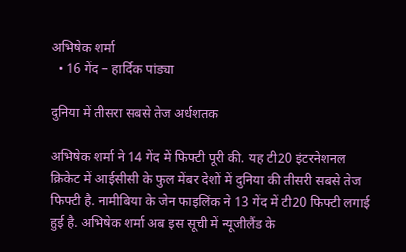अभिषेक शर्मा
  • 16 गेंद – हार्दिक पांड्या

दुनिया में तीसरा सबसे तेज अर्धशतक

अभिषेक शर्मा ने 14 गेंद में फिफ्टी पूरी की. यह टी20 इंटरनेशनल क्रिकेट में आईसीसी के फुल मेंबर देशों में दुनिया की तीसरी सबसे तेज फिफ्टी है. नामीबिया के जेन फाइलिंक ने 13 गेंद में टी20 फिफ्टी लगाई हुई है. अभिषेक शर्मा अब इस सूची में न्यूजीलैंड के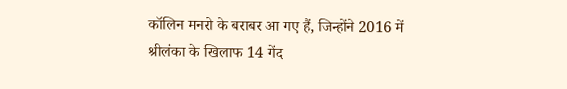कॉलिन मनरो के बराबर आ गए हैं, जिन्होंने 2016 में श्रीलंका के खिलाफ 14 गेंद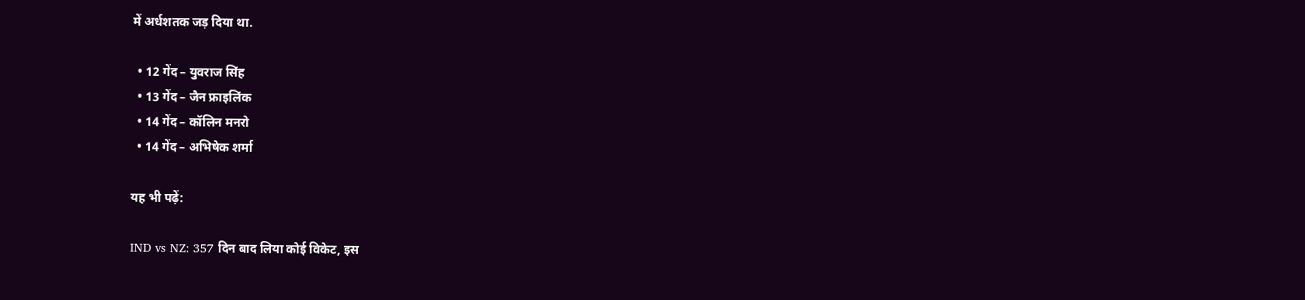में अर्धशतक जड़ दिया था.

  • 12 गेंद – युवराज सिंह
  • 13 गेंद – जैन फ्राइलिंक
  • 14 गेंद – कॉलिन मनरो
  • 14 गेंद – अभिषेक शर्मा

यह भी पढ़ें:

IND vs NZ: 357 दिन बाद लिया कोई विकेट, इस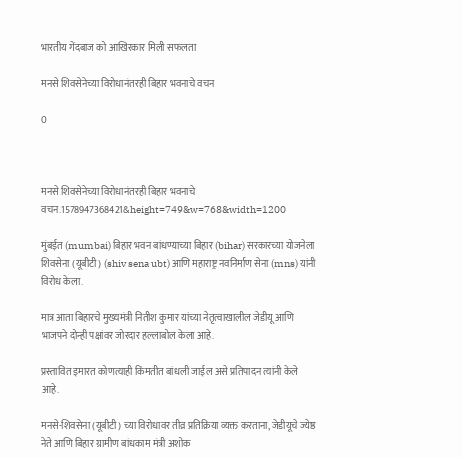भारतीय गेंदबाज को आखिरकार मिली सफलता

मनसे शिवसेनेच्या विरोधानंतरही बिहार भवनाचे वचन

0



मनसे शिवसेनेच्या विरोधानंतरही बिहार भवनाचे वचन.1578947368421&height=749&w=768&width=1200

मुंबईत (mumbai) बिहार भवन बांधण्याच्या बिहार (bihar) सरकारच्या योजनेला शिवसेना (यूबीटी) (shiv sena ubt) आणि महाराष्ट्र नवनिर्माण सेना (mns) यांनी विरोध केला.

मात्र आता बिहारचे मुख्यमंत्री नितीश कुमार यांच्या नेतृत्वाखालील जेडीयू आणि भाजपने दोन्ही पक्षांवर जोरदार हल्लाबोल केला आहे.

प्रस्तावित इमारत कोणत्याही किंमतीत बांधली जाईल असे प्रतिपादन त्यांनी केले आहे.

मनसे-शिवसेना (यूबीटी) च्या विरोधावर तीव्र प्रतिक्रिया व्यक्त करताना, जेडीयूचे ज्येष्ठ नेते आणि बिहार ग्रामीण बांधकाम मंत्री अशोक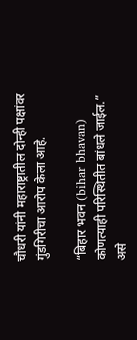चौधरी यांनी महाराष्ट्रातील दोन्ही पक्षांवर गुंडगिरीचा आरोप केला आहे.

“बिहार भवन (bihar bhavan) कोणत्याही परिस्थितीत बांधले जाईल.” असे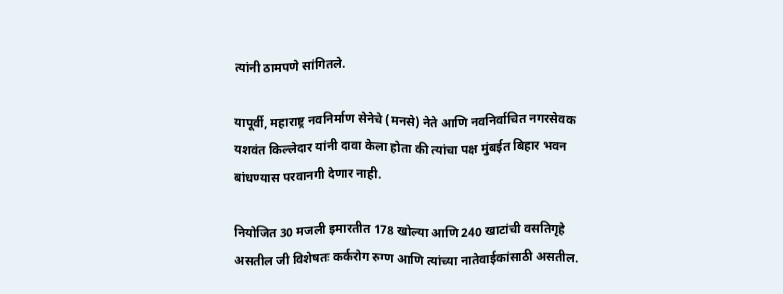त्यांनी ठामपणे सांगितले.

यापूर्वी, महाराष्ट्र नवनिर्माण सेनेचे (मनसे) नेते आणि नवनिर्वाचित नगरसेवक यशवंत किल्लेदार यांनी दावा केला होता की त्यांचा पक्ष मुंबईत बिहार भवन बांधण्यास परवानगी देणार नाही.

नियोजित 30 मजली इमारतीत 178 खोल्या आणि 240 खाटांची वसतिगृहे असतील जी विशेषतः कर्करोग रुग्ण आणि त्यांच्या नातेवाईकांसाठी असतील.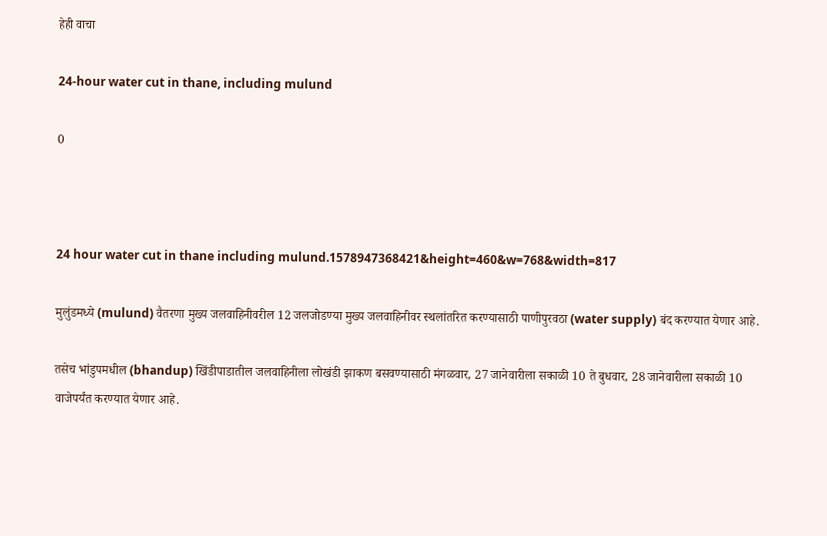हेही वाचा

24-hour water cut in thane, including mulund

0



24 hour water cut in thane including mulund.1578947368421&height=460&w=768&width=817

मुलुंडमध्ये (mulund) वैतरणा मुख्य जलवाहिनीवरील 12 जलजोडण्या मुख्य जलवाहिनीवर स्थलांतरित करण्यासाठी पाणीपुरवठा (water supply) बंद करण्यात येणार आहे.

तसेच भांडुपमधील (bhandup) खिंडीपाडातील जलवाहिनीला लोखंडी झाकण बसवण्यासाठी मंगळवार, 27 जानेवारीला सकाळी 10 ते बुधवार, 28 जानेवारीला सकाळी 10 वाजेपर्यंत करण्यात येणार आहे.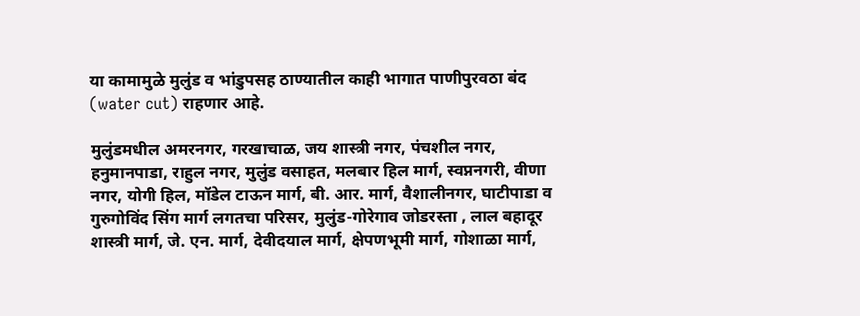या कामामुळे मुलुंड व भांडुपसह ठाण्यातील काही भागात पाणीपुरवठा बंद (water cut) राहणार आहे.

मुलुंडमधील अमरनगर, गरखाचाळ, जय शास्त्री नगर, पंचशील नगर, हनुमानपाडा, राहुल नगर, मुलुंड वसाहत, मलबार हिल मार्ग, स्वप्ननगरी, वीणा नगर, योगी हिल, मॉडेल टाऊन मार्ग, बी. आर. मार्ग, वैशालीनगर, घाटीपाडा व गुरुगोविंद सिंग मार्ग लगतचा परिसर, मुलुंड-गोरेगाव जोडरस्ता , लाल बहादूर शास्त्री मार्ग, जे. एन. मार्ग, देवीदयाल मार्ग, क्षेपणभूमी मार्ग, गोशाळा मार्ग,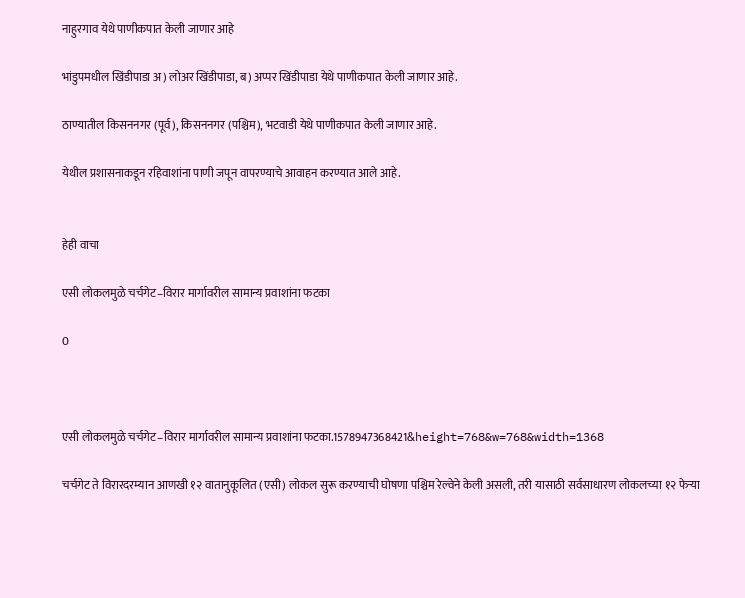नाहुरगाव येथे पाणीकपात केली जाणार आहे

भांडुपमधील खिंडीपाडा अ) लोअर खिंडीपाडा, ब) अप्पर खिंडीपाडा येथे पाणीकपात केली जाणार आहे.

ठाण्यातील किसननगर (पूर्व), किसननगर (पश्चिम), भटवाडी येथे पाणीकपात केली जाणार आहे.

येथील प्रशासनाकडून रहिवाशांना पाणी जपून वापरण्याचे आवाहन करण्यात आले आहे.


हेही वाचा

एसी लोकलमुळे चर्चगेट–विरार मार्गावरील सामान्य प्रवाशांना फटका

0



एसी लोकलमुळे चर्चगेट–विरार मार्गावरील सामान्य प्रवाशांना फटका.1578947368421&height=768&w=768&width=1368

चर्चगेट ते विरारदरम्यान आणखी १२ वातानुकूलित (एसी) लोकल सुरू करण्याची घोषणा पश्चिम रेल्वेने केली असली, तरी यासाठी सर्वसाधारण लोकलच्या १२ फेऱ्या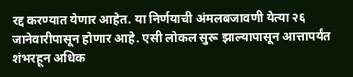रद्द करण्यात येणार आहेत. या निर्णयाची अंमलबजावणी येत्या २६ जानेवारीपासून होणार आहे. एसी लोकल सुरू झाल्यापासून आत्तापर्यंत शंभरहून अधिक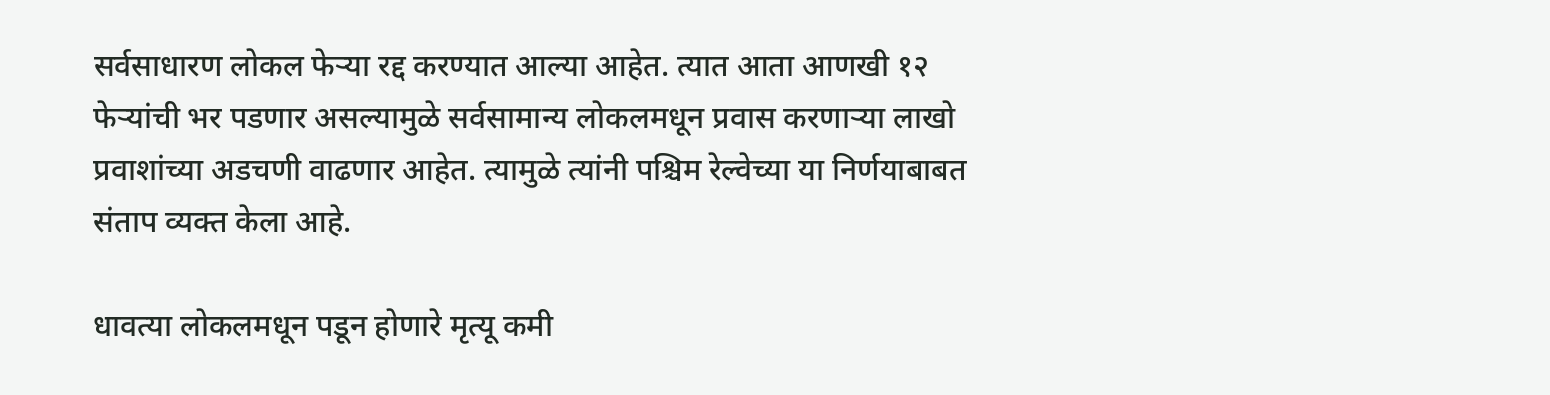सर्वसाधारण लोकल फेऱ्या रद्द करण्यात आल्या आहेत. त्यात आता आणखी १२ फेऱ्यांची भर पडणार असल्यामुळे सर्वसामान्य लोकलमधून प्रवास करणाऱ्या लाखो प्रवाशांच्या अडचणी वाढणार आहेत. त्यामुळे त्यांनी पश्चिम रेल्वेच्या या निर्णयाबाबत संताप व्यक्त केला आहे.

धावत्या लोकलमधून पडून होणारे मृत्यू कमी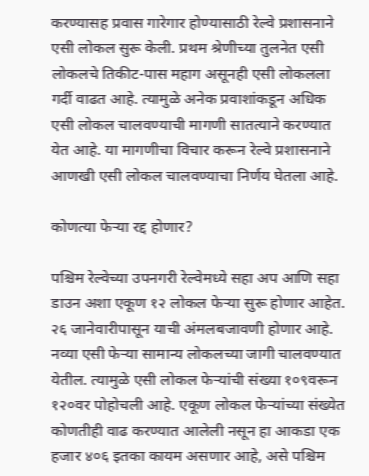करण्यासह प्रवास गारेगार होण्यासाठी रेल्वे प्रशासनाने एसी लोकल सुरू केली. प्रथम श्रेणीच्या तुलनेत एसी लोकलचे तिकीट-पास महाग असूनही एसी लोकलला गर्दी वाढत आहे. त्यामुळे अनेक प्रवाशांकडून अधिक एसी लोकल चालवण्याची मागणी सातत्याने करण्यात येत आहे. या मागणीचा विचार करून रेल्वे प्रशासनाने आणखी एसी लोकल चालवण्याचा निर्णय घेतला आहे.

कोणत्या फेऱ्या रद्द होणार?

पश्चिम रेल्वेच्या उपनगरी रेल्वेमध्ये सहा अप आणि सहा डाउन अशा एकूण १२ लोकल फेऱ्या सुरू होणार आहेत. २६ जानेवारीपासून याची अंमलबजावणी होणार आहे. नव्या एसी फेऱ्या सामान्य लोकलच्या जागी चालवण्यात येतील. त्यामुळे एसी लोकल फेऱ्यांची संख्या १०९वरून १२०वर पोहोचली आहे. एकूण लोकल फेऱ्यांच्या संख्येत कोणतीही वाढ करण्यात आलेली नसून हा आकडा एक हजार ४०६ इतका कायम असणार आहे, असे पश्चिम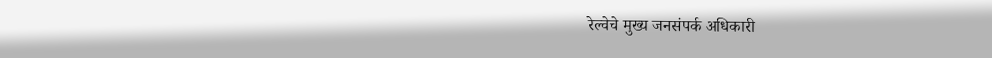रेल्वेचे मुख्य जनसंपर्क अधिकारी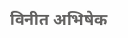विनीत अभिषेक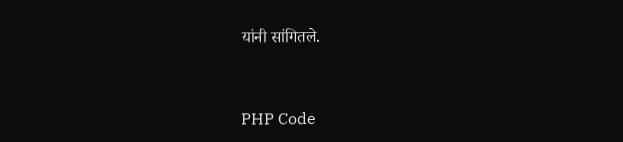यांनी सांगितले.


PHP Code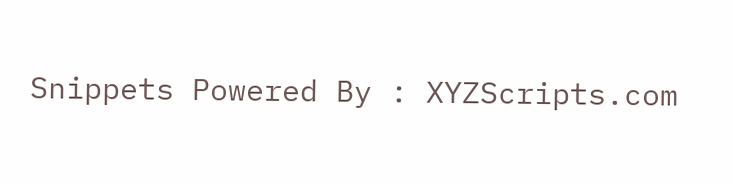Snippets Powered By : XYZScripts.com